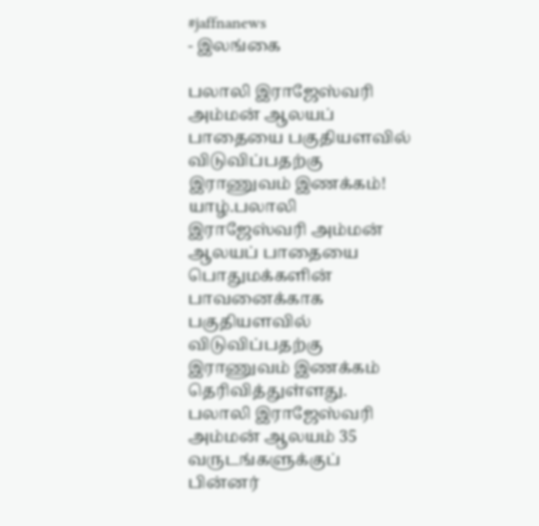#jaffnanews
- இலங்கை

பலாலி இராஜேஸ்வரி அம்மன் ஆலயப் பாதையை பகுதியளவில் விடுவிப்பதற்கு இராணுவம் இணக்கம்!
யாழ்.பலாலி இராஜேஸ்வரி அம்மன் ஆலயப் பாதையை பொதுமக்களின் பாவனைக்காக பகுதியளவில் விடுவிப்பதற்கு இராணுவம் இணக்கம் தெரிவித்துள்ளது. பலாலி இராஜேஸ்வரி அம்மன் ஆலயம் 35 வருடங்களுக்குப் பின்னர்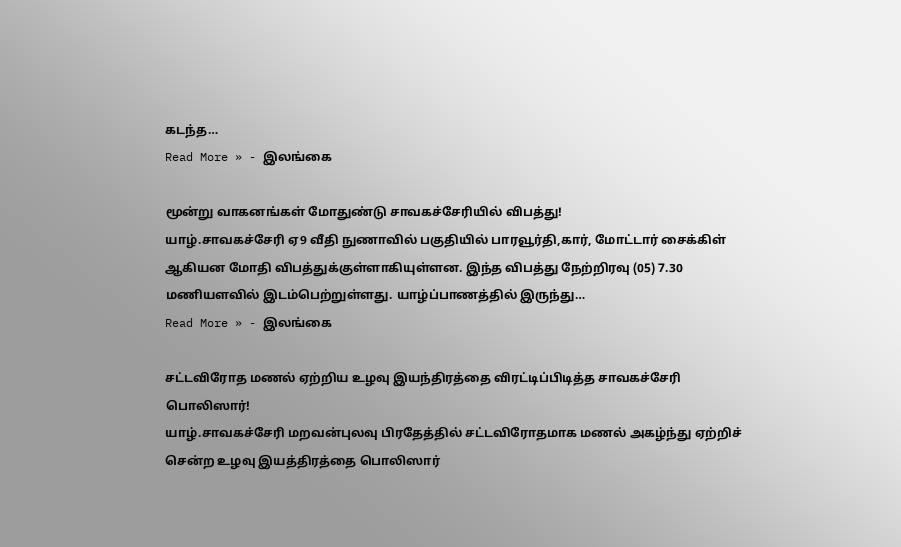கடந்த…
Read More » - இலங்கை

மூன்று வாகனங்கள் மோதுண்டு சாவகச்சேரியில் விபத்து!
யாழ்.சாவகச்சேரி ஏ9 வீதி நுணாவில் பகுதியில் பாரவூர்தி,கார், மோட்டார் சைக்கிள் ஆகியன மோதி விபத்துக்குள்ளாகியுள்ளன. இந்த விபத்து நேற்றிரவு (05) 7.30 மணியளவில் இடம்பெற்றுள்ளது. யாழ்ப்பாணத்தில் இருந்து…
Read More » - இலங்கை

சட்டவிரோத மணல் ஏற்றிய உழவு இயந்திரத்தை விரட்டிப்பிடித்த சாவகச்சேரி பொலிஸார்!
யாழ்.சாவகச்சேரி மறவன்புலவு பிரதேத்தில் சட்டவிரோதமாக மணல் அகழ்ந்து ஏற்றிச் சென்ற உழவு இயத்திரத்தை பொலிஸார்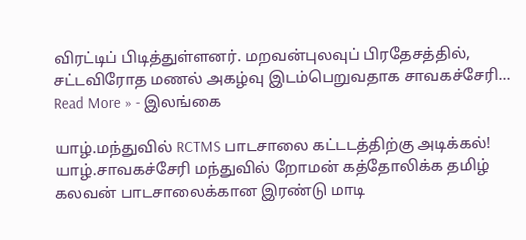விரட்டிப் பிடித்துள்ளனர். மறவன்புலவுப் பிரதேசத்தில், சட்டவிரோத மணல் அகழ்வு இடம்பெறுவதாக சாவகச்சேரி…
Read More » - இலங்கை

யாழ்.மந்துவில் RCTMS பாடசாலை கட்டடத்திற்கு அடிக்கல்!
யாழ்.சாவகச்சேரி மந்துவில் றோமன் கத்தோலிக்க தமிழ் கலவன் பாடசாலைக்கான இரண்டு மாடி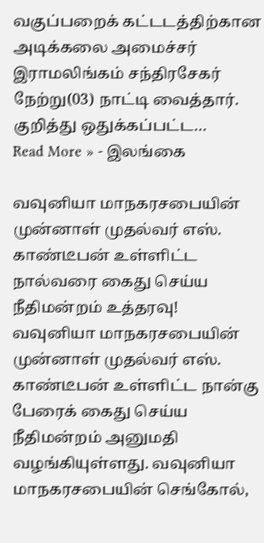வகுப்பறைக் கட்டடத்திற்கான அடிக்கலை அமைச்சர் இராமலிங்கம் சந்திரசேகர் நேற்று(03) நாட்டி வைத்தார். குறித்து ஒதுக்கப்பட்ட…
Read More » - இலங்கை

வவுனியா மாநகரசபையின் முன்னாள் முதல்வர் எஸ். காண்டீபன் உள்ளிட்ட நால்வரை கைது செய்ய நீதிமன்றம் உத்தரவு!
வவுனியா மாநகரசபையின் முன்னாள் முதல்வர் எஸ். காண்டீபன் உள்ளிட்ட நான்கு பேரைக் கைது செய்ய நீதிமன்றம் அனுமதி வழங்கியுள்ளது. வவுனியா மாநகரசபையின் செங்கோல்,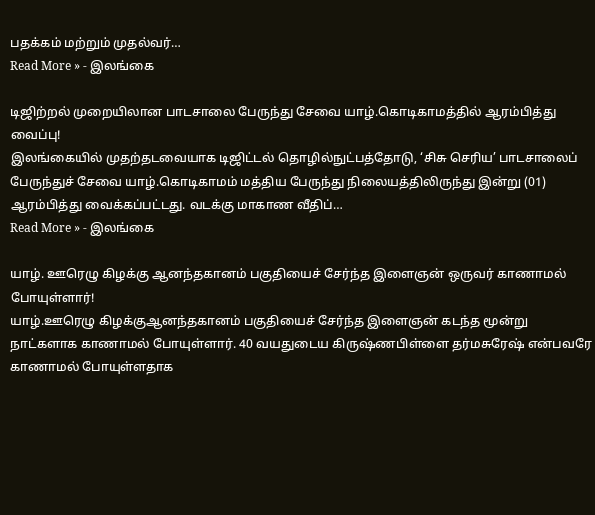பதக்கம் மற்றும் முதல்வர்…
Read More » - இலங்கை

டிஜிற்றல் முறையிலான பாடசாலை பேருந்து சேவை யாழ்.கொடிகாமத்தில் ஆரம்பித்து வைப்பு!
இலங்கையில் முதற்தடவையாக டிஜிட்டல் தொழில்நுட்பத்தோடு, ‘சிசு செரிய’ பாடசாலைப் பேருந்துச் சேவை யாழ்.கொடிகாமம் மத்திய பேருந்து நிலையத்திலிருந்து இன்று (01) ஆரம்பித்து வைக்கப்பட்டது. வடக்கு மாகாண வீதிப்…
Read More » - இலங்கை

யாழ். ஊரெழு கிழக்கு ஆனந்தகானம் பகுதியைச் சேர்ந்த இளைஞன் ஒருவர் காணாமல் போயுள்ளார்!
யாழ்.ஊரெழு கிழக்குஆனந்தகானம் பகுதியைச் சேர்ந்த இளைஞன் கடந்த மூன்று நாட்களாக காணாமல் போயுள்ளார். 40 வயதுடைய கிருஷ்ணபிள்ளை தர்மசுரேஷ் என்பவரே காணாமல் போயுள்ளதாக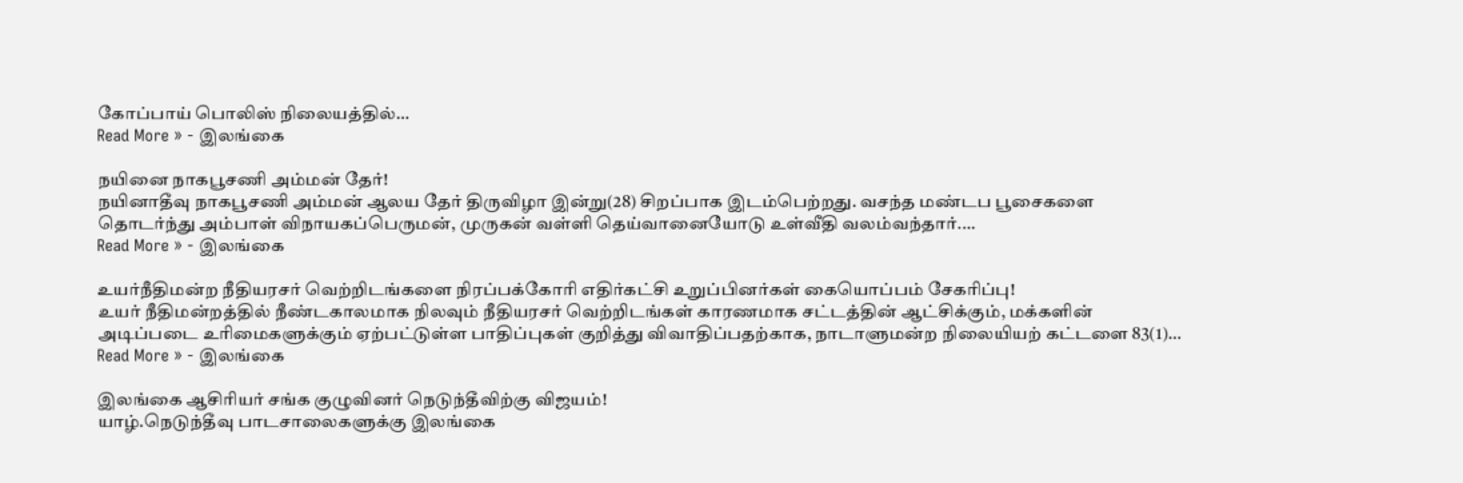கோப்பாய் பொலிஸ் நிலையத்தில்…
Read More » - இலங்கை

நயினை நாகபூசணி அம்மன் தேர்!
நயினாதீவு நாகபூசணி அம்மன் ஆலய தேர் திருவிழா இன்று(28) சிறப்பாக இடம்பெற்றது. வசந்த மண்டப பூசைகளை தொடர்ந்து அம்பாள் விநாயகப்பெருமன், முருகன் வள்ளி தெய்வானையோடு உள்வீதி வலம்வந்தார்.…
Read More » - இலங்கை

உயர்நீதிமன்ற நீதியரசர் வெற்றிடங்களை நிரப்பக்கோரி எதிர்கட்சி உறுப்பினர்கள் கையொப்பம் சேகரிப்பு!
உயர் நீதிமன்றத்தில் நீண்டகாலமாக நிலவும் நீதியரசர் வெற்றிடங்கள் காரணமாக சட்டத்தின் ஆட்சிக்கும், மக்களின் அடிப்படை உரிமைகளுக்கும் ஏற்பட்டுள்ள பாதிப்புகள் குறித்து விவாதிப்பதற்காக, நாடாளுமன்ற நிலையியற் கட்டளை 83(1)…
Read More » - இலங்கை

இலங்கை ஆசிரியர் சங்க குழுவினர் நெடுந்தீவிற்கு விஜயம்!
யாழ்.நெடுந்தீவு பாடசாலைகளுக்கு இலங்கை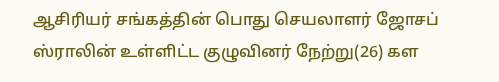ஆசிரியர் சங்கத்தின் பொது செயலாளர் ஜோசப் ஸ்ராலின் உள்ளிட்ட குழுவினர் நேற்று(26) கள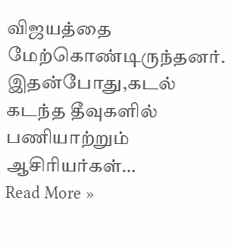விஜயத்தை மேற்கொண்டிருந்தனர். இதன்போது,கடல் கடந்த தீவுகளில் பணியாற்றும் ஆசிரியர்கள்…
Read More »